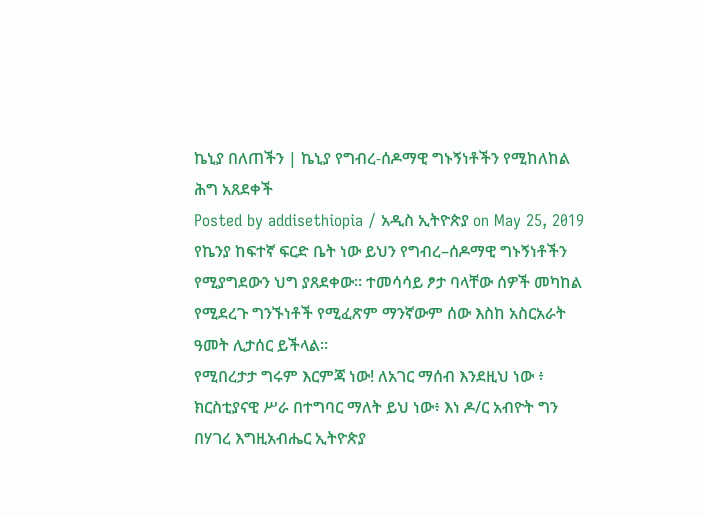ኬኒያ በለጠችን | ኬኒያ የግብረ-ሰዶማዊ ግኑኝነቶችን የሚከለከል ሕግ አጸደቀች
Posted by addisethiopia / አዲስ ኢትዮጵያ on May 25, 2019
የኬንያ ከፍተኛ ፍርድ ቤት ነው ይህን የግብረ–ሰዶማዊ ግኑኝነቶችን የሚያግደውን ህግ ያጸደቀው። ተመሳሳይ ፆታ ባላቸው ሰዎች መካከል የሚደረጉ ግንኙነቶች የሚፈጽም ማንኛውም ሰው እስከ አስርአራት ዓመት ሊታሰር ይችላል።
የሚበረታታ ግሩም እርምጃ ነው! ለአገር ማሰብ እንደዚህ ነው ፥ ክርስቲያናዊ ሥራ በተግባር ማለት ይህ ነው፥ እነ ዶ/ር አብዮት ግን በሃገረ እግዚአብሔር ኢትዮጵያ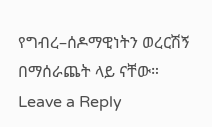የግብረ–ሰዶማዊነትን ወረርሽኝ በማሰራጨት ላይ ናቸው።
Leave a Reply